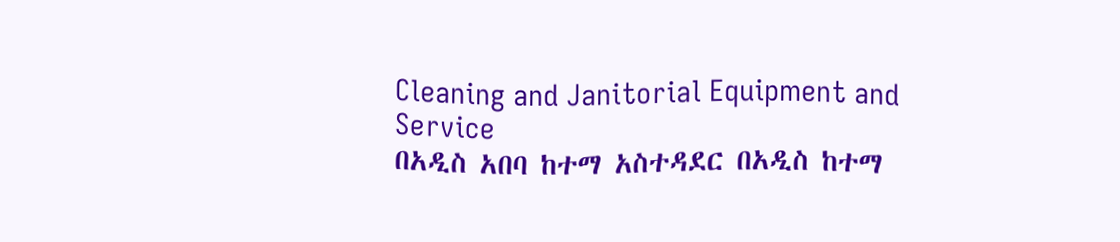Cleaning and Janitorial Equipment and Service
በአዲስ አበባ ከተማ አስተዳደር በአዲስ ከተማ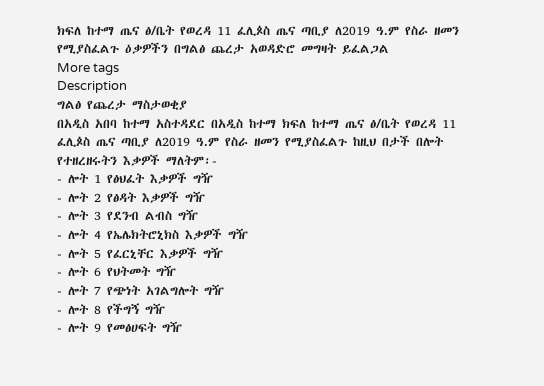ክፍለ ከተማ ጤና ፅ/ቤት የወረዳ 11 ፈሊጶስ ጤና ጣቢያ ለ2019 ዓ.ም የስራ ዘመን የሚያስፈልጉ ዕቃዎችን በግልፅ ጨረታ አወዳድሮ መግዛት ይፈልጋል
More tags
Description
ግልፅ የጨረታ ማስታወቂያ
በአዲስ አበባ ከተማ አስተዳደር በአዲስ ከተማ ክፍለ ከተማ ጤና ፅ/ቤት የወረዳ 11 ፈሊጶስ ጤና ጣቢያ ለ2019 ዓ.ም የስራ ዘመን የሚያስፈልጉ ከዚህ በታች በሎት የተዘረዘሩትን እቃዎች ማለትም፡-
- ሎት 1 የፅህፈት እቃዎች ግዥ
- ሎት 2 የፅዳት እቃዎች ግዥ
- ሎት 3 የደንብ ልብስ ግዥ
- ሎት 4 የኤሌክትሮኒክስ እቃዎች ግዥ
- ሎት 5 የፈርኒቸር እቃዎች ግዥ
- ሎት 6 የህትመት ግዥ
- ሎት 7 የጭነት አገልግሎት ግዥ
- ሎት 8 የችግኝ ግዥ
- ሎት 9 የመፅሀፍት ግዥ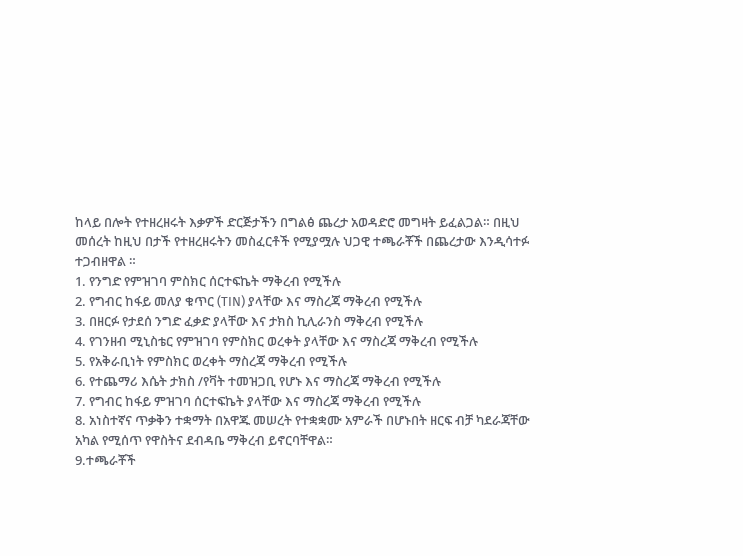ከላይ በሎት የተዘረዘሩት እቃዎች ድርጅታችን በግልፅ ጨረታ አወዳድሮ መግዛት ይፈልጋል። በዚህ መሰረት ከዚህ በታች የተዘረዘሩትን መስፈርቶች የሚያሟሉ ህጋዊ ተጫራቾች በጨረታው እንዲሳተፉ ተጋብዘዋል ።
1. የንግድ የምዝገባ ምስክር ሰርተፍኬት ማቅረብ የሚችሉ
2. የግብር ከፋይ መለያ ቁጥር (TIN) ያላቸው እና ማስረጃ ማቅረብ የሚችሉ
3. በዘርፉ የታደሰ ንግድ ፈቃድ ያላቸው እና ታክስ ኪሊራንስ ማቅረብ የሚችሉ
4. የገንዘብ ሚኒስቴር የምዝገባ የምስክር ወረቀት ያላቸው እና ማስረጃ ማቅረብ የሚችሉ
5. የአቅራቢነት የምስክር ወረቀት ማስረጃ ማቅረብ የሚችሉ
6. የተጨማሪ እሴት ታክስ /የቫት ተመዝጋቢ የሆኑ እና ማስረጃ ማቅረብ የሚችሉ
7. የግብር ከፋይ ምዝገባ ሰርተፍኬት ያላቸው እና ማስረጃ ማቅረብ የሚችሉ
8. አነስተኛና ጥቃቅን ተቋማት በአዋጁ መሠረት የተቋቋሙ አምራች በሆኑበት ዘርፍ ብቻ ካደራጃቸው አካል የሚሰጥ የዋስትና ደብዳቤ ማቅረብ ይኖርባቸዋል።
9.ተጫራቾች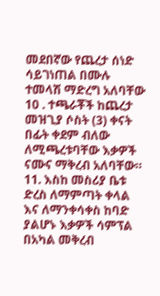መደበኛው የጨረታ ሰነድ ሳይገነጠል በሙሉ ተመላሽ ማድረግ አለባቸው
10 . ተጫራቾች ከጨረታ መዝጊያ ሶስት (3) ቀናት በፊት ቀደም ብለው ለሚጫረቱባቸው እቃዎች ናሙና ማቅረብ አለባቸው።
11. እስከ መስሪያ ቤቱ ድረስ ለማምጣት ቀላል እና ለማንቀሳቀስ ከባድ ያልሆኑ እቃዎች ሳምፕል በአካል መቅረብ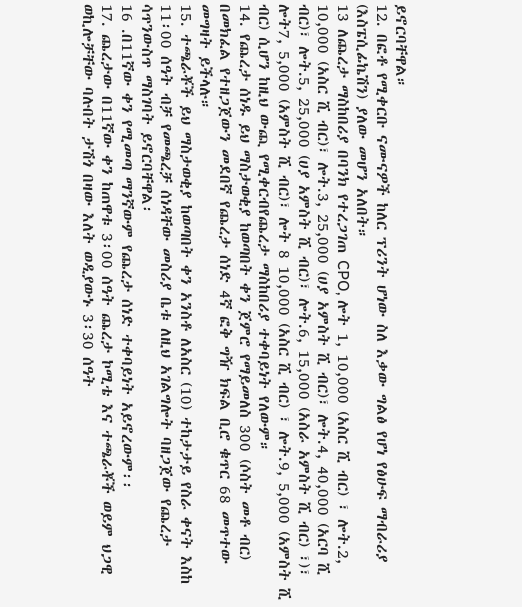ይኖርባቸዋል።
12. በፎቶ የሚቀርቡ ናሙናዎች ከለር ፕሪንት ሆነው ስለ እቃው ግልፅ የሆነ የፅሁፍ ማብራሪያ (እስፔሲፊኬሽን) ያለው መሆን አለበት።
13 ለጨረታ ማስከበሪያ በባንክ የተረጋገጠ CPO, ሎት 1, 10,000 (አስር ሺ ብር) ፣ ሎት.2, 10,000 (አስር ሺ ብር)፣ ሎት.3, 25,000 (ሀያ አምስት ሺ ብር)፣ ሎት.4, 40,000 (አርባ ሺ ብር)፣ ሎት.5, 25,000 (ሀያ አምስት ሺ ብር)፣ ሎት.6, 15,000 (አስራ አምስት ሺ ብር) ፣)፣ ሎት7, 5,000 (አምስት ሺ ብር)፣ ሎት 8 10,000 (አስር ሺ ብር) ፣ ሎት.9, 5,000 (አምስት ሺ ብር) ሲሆን ከዚህ ውጪ የሚቀርብየጨረታ ማስከበሪያ ተቀባይነት የለውም።
14. የጨረታ ሰነዱ ይህ ማስታወቂያ ከወጣበት ቀን ጀምሮ የማይመለስ 300 (ሶስት መቶ ብር) በመክፈል የተዘጋጀውን መደበኛ የጨረታ ሰነድ 4ኛ ፎቅ ግዥ ክፍል ቢሮ ቁጥር 68 መጥተው መግዛት ይችላሉ።
15. ተጫራቾች ይህ ማስታወቂያ ከወጣበት ቀን አንስቶ ለአስር (10) ተከታታይ የስራ ቀናት እስከ 11፡00 ሰዓት ብቻ የመጫረቻ ሰነዳቸው መስሪያ ቤቱ ለዚህ አገልግሎት ባዘጋጀው የጨረታ ሳጥንውስጥ ማስገባት ይኖርባቸዋል፡
16 .በ11ኛው ቀን የሚመጣ ማንኛውም የጨረታ ሰነድ ተቀባይነት አይኖረውም፡፡
17. ጨረታው በ11ኛው ቀን ከጠዋቱ 3፡00 ሰዓት ጨረታ ኮሚቴ እና ተጫራቾች ወይም ህጋዊ ወኪሎቻቸው ባሉበት ታሽጎ በዛው እለት ወዲያውኑ 3፡30 ሰዓት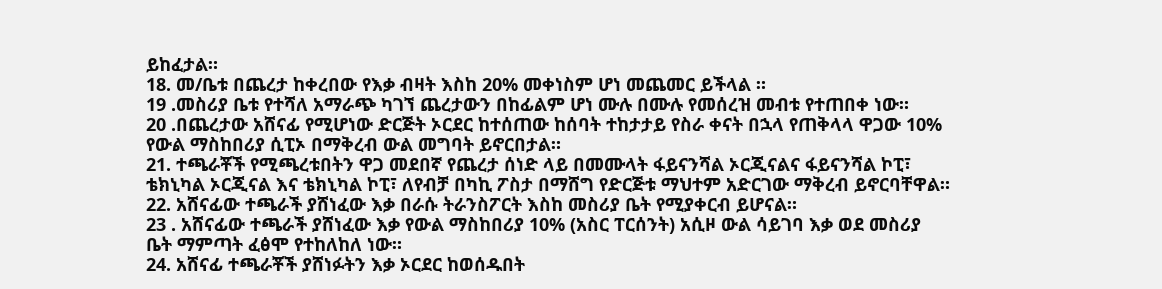ይከፈታል።
18. መ/ቤቱ በጨረታ ከቀረበው የእቃ ብዛት እስከ 20% መቀነስም ሆነ መጨመር ይችላል ።
19 .መስሪያ ቤቱ የተሻለ አማራጭ ካገኘ ጨረታውን በከፊልም ሆነ ሙሉ በሙሉ የመሰረዝ መብቱ የተጠበቀ ነው።
20 .በጨረታው አሸናፊ የሚሆነው ድርጅት ኦርደር ከተሰጠው ከሰባት ተከታታይ የስራ ቀናት በኋላ የጠቅላላ ዋጋው 10% የውል ማስከበሪያ ሲፒኦ በማቅረብ ውል መግባት ይኖርበታል።
21. ተጫራቾች የሚጫረቱበትን ዋጋ መደበኛ የጨረታ ሰነድ ላይ በመሙላት ፋይናንሻል ኦርጂናልና ፋይናንሻል ኮፒ፣ ቴክኒካል ኦርጂናል እና ቴክኒካል ኮፒ፣ ለየብቻ በካኪ ፖስታ በማሸግ የድርጅቱ ማህተም አድርገው ማቅረብ ይኖርባቸዋል።
22. አሸናፊው ተጫራች ያሸነፈው እቃ በራሱ ትራንስፖርት እስከ መስሪያ ቤት የሚያቀርብ ይሆናል።
23 . አሸናፊው ተጫራች ያሸነፈው እቃ የውል ማስከበሪያ 10% (አስር ፐርሰንት) አሲዞ ውል ሳይገባ እቃ ወደ መስሪያ ቤት ማምጣት ፈፅሞ የተከለከለ ነው።
24. አሸናፊ ተጫራቾች ያሸነፉትን እቃ ኦርደር ከወሰዱበት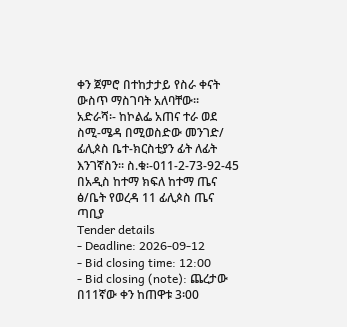ቀን ጀምሮ በተከታታይ የስራ ቀናት ውስጥ ማስገባት አለባቸው።
አድራሻ፡- ከኮልፌ አጠና ተራ ወደ ስሚ-ሜዳ በሚወስድው መንገድ/ ፊሊጶስ ቤተ-ክርስቲያን ፊት ለፊት እንገኛስን። ስ.ቁ፡-011-2-73-92-45
በአዲስ ከተማ ክፍለ ከተማ ጤና ፅ/ቤት የወረዳ 11 ፊሊጶስ ጤና ጣቢያ
Tender details
- Deadline: 2026-09-12
- Bid closing time: 12:00
- Bid closing (note): ጨረታው በ11ኛው ቀን ከጠዋቱ 3፡00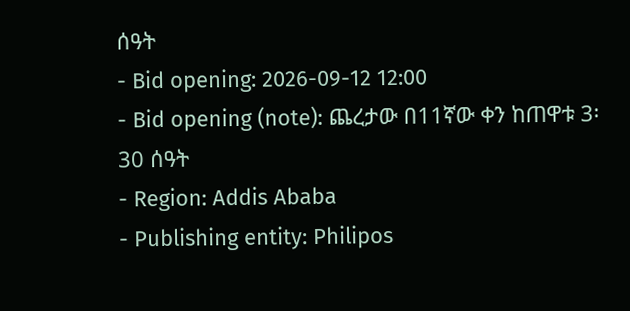ሰዓት
- Bid opening: 2026-09-12 12:00
- Bid opening (note): ጨረታው በ11ኛው ቀን ከጠዋቱ 3፡30 ሰዓት
- Region: Addis Ababa
- Publishing entity: Philipos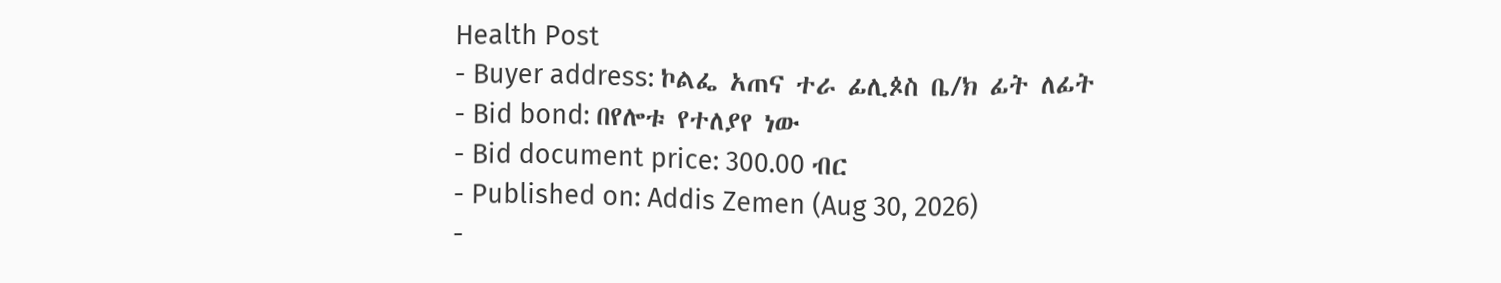Health Post
- Buyer address: ኮልፌ አጠና ተራ ፊሊጶስ ቤ/ክ ፊት ለፊት
- Bid bond: በየሎቱ የተለያየ ነው
- Bid document price: 300.00 ብር
- Published on: Addis Zemen (Aug 30, 2026)
-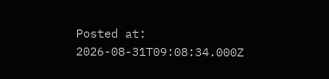Posted at: 2026-08-31T09:08:34.000Z